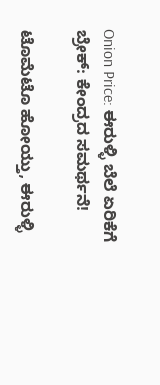Onion Price: ಈರುಳ್ಳಿ ಬೆಲೆ ಏರಿಕೆಗೆ ಬ್ರೇಕ್: ಕೇಂದ್ರದ ಸಮರ್ಥನೆ!

ಟೊಮೆಟೊ ಹೋಯ್ತು, ಈರುಳ್ಳಿ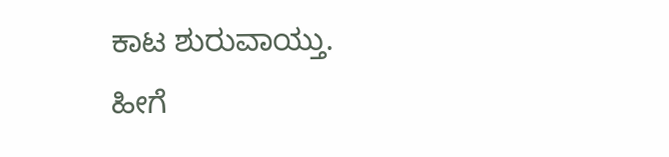ಕಾಟ ಶುರುವಾಯ್ತು. ಹೀಗೆ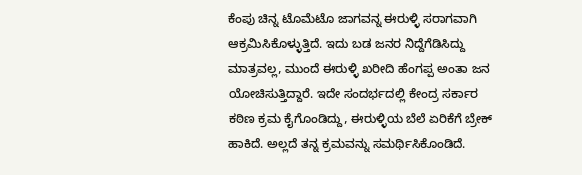ಕೆಂಪು ಚಿನ್ನ ಟೊಮೆಟೊ ಜಾಗವನ್ನ ಈರುಳ್ಳಿ ಸರಾಗವಾಗಿ ಆಕ್ರಮಿಸಿಕೊಳ್ಳುತ್ತಿದೆ. ಇದು ಬಡ ಜನರ ನಿದ್ದೆಗೆಡಿಸಿದ್ದು ಮಾತ್ರವಲ್ಲ, ಮುಂದೆ ಈರುಳ್ಳಿ ಖರೀದಿ ಹೆಂಗಪ್ಪ ಅಂತಾ ಜನ ಯೋಚಿಸುತ್ತಿದ್ದಾರೆ. ಇದೇ ಸಂದರ್ಭದಲ್ಲಿ ಕೇಂದ್ರ ಸರ್ಕಾರ ಕಠಿಣ ಕ್ರಮ ಕೈಗೊಂಡಿದ್ದು, ಈರುಳ್ಳಿಯ ಬೆಲೆ ಏರಿಕೆಗೆ ಬ್ರೇಕ್ ಹಾಕಿದೆ. ಅಲ್ಲದೆ ತನ್ನ ಕ್ರಮವನ್ನು ಸಮರ್ಥಿಸಿಕೊಂಡಿದೆ.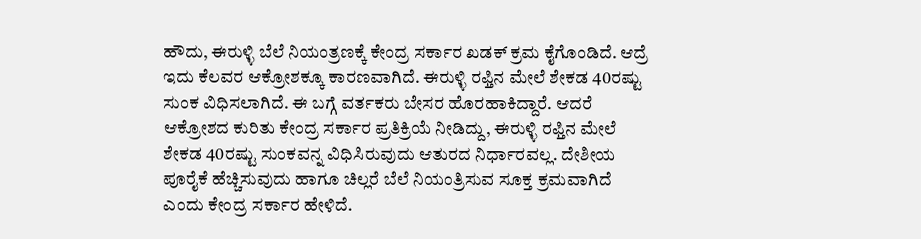ಹೌದು, ಈರುಳ್ಳಿ ಬೆಲೆ ನಿಯಂತ್ರಣಕ್ಕೆ ಕೇಂದ್ರ ಸರ್ಕಾರ ಖಡಕ್ ಕ್ರಮ ಕೈಗೊಂಡಿದೆ. ಆದ್ರೆ ಇದು ಕೆಲವರ ಆಕ್ರೋಶಕ್ಕೂ ಕಾರಣವಾಗಿದೆ. ಈರುಳ್ಳಿ ರಫ್ತಿನ ಮೇಲೆ ಶೇಕಡ 40ರಷ್ಟು ಸುಂಕ ವಿಧಿಸಲಾಗಿದೆ. ಈ ಬಗ್ಗೆ ವರ್ತಕರು ಬೇಸರ ಹೊರಹಾಕಿದ್ದಾರೆ. ಆದರೆ ಆಕ್ರೋಶದ ಕುರಿತು ಕೇಂದ್ರ ಸರ್ಕಾರ ಪ್ರತಿಕ್ರಿಯೆ ನೀಡಿದ್ದು, ಈರುಳ್ಳಿ ರಫ್ತಿನ ಮೇಲೆ ಶೇಕಡ 40ರಷ್ಟು ಸುಂಕವನ್ನ ವಿಧಿಸಿರುವುದು ಆತುರದ ನಿರ್ಧಾರವಲ್ಲ. ದೇಶೀಯ ಪೂರೈಕೆ ಹೆಚ್ಚಿಸುವುದು ಹಾಗೂ ಚಿಲ್ಲರೆ ಬೆಲೆ ನಿಯಂತ್ರಿಸುವ ಸೂಕ್ತ ಕ್ರಮವಾಗಿದೆ ಎಂದು ಕೇಂದ್ರ ಸರ್ಕಾರ ಹೇಳಿದೆ.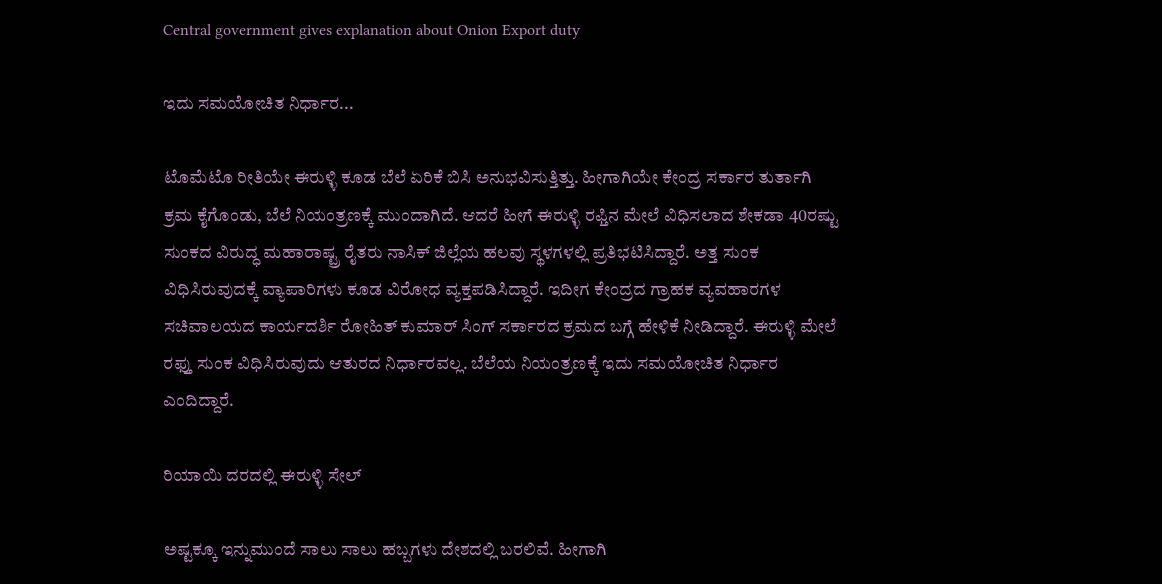Central government gives explanation about Onion Export duty

ಇದು ಸಮಯೋಚಿತ ನಿರ್ಧಾರ...

ಟೊಮೆಟೊ ರೀತಿಯೇ ಈರುಳ್ಳಿ ಕೂಡ ಬೆಲೆ ಏರಿಕೆ ಬಿಸಿ ಅನುಭವಿಸುತ್ತಿತ್ತು. ಹೀಗಾಗಿಯೇ ಕೇಂದ್ರ ಸರ್ಕಾರ ತುರ್ತಾಗಿ ಕ್ರಮ ಕೈಗೊಂಡು, ಬೆಲೆ ನಿಯಂತ್ರಣಕ್ಕೆ ಮುಂದಾಗಿದೆ. ಆದರೆ ಹೀಗೆ ಈರುಳ್ಳಿ ರಫ್ತಿನ ಮೇಲೆ ವಿಧಿಸಲಾದ ಶೇಕಡಾ 40ರಷ್ಟು ಸುಂಕದ ವಿರುದ್ಧ ಮಹಾರಾಷ್ಟ್ರ ರೈತರು ನಾಸಿಕ್ ಜಿಲ್ಲೆಯ ಹಲವು ಸ್ಥಳಗಳಲ್ಲಿ ಪ್ರತಿಭಟಿಸಿದ್ದಾರೆ. ಅತ್ತ ಸುಂಕ ವಿಧಿಸಿರುವುದಕ್ಕೆ ವ್ಯಾಪಾರಿಗಳು ಕೂಡ ವಿರೋಧ ವ್ಯಕ್ತಪಡಿಸಿದ್ದಾರೆ. ಇದೀಗ ಕೇಂದ್ರದ ಗ್ರಾಹಕ ವ್ಯವಹಾರಗಳ ಸಚಿವಾಲಯದ ಕಾರ್ಯದರ್ಶಿ ರೋಹಿತ್ ಕುಮಾರ್ ಸಿಂಗ್ ಸರ್ಕಾರದ ಕ್ರಮದ ಬಗ್ಗೆ ಹೇಳಿಕೆ ನೀಡಿದ್ದಾರೆ. ಈರುಳ್ಳಿ ಮೇಲೆ ರಫ್ತು ಸುಂಕ ವಿಧಿಸಿರುವುದು ಆತುರದ ನಿರ್ಧಾರವಲ್ಲ. ಬೆಲೆಯ ನಿಯಂತ್ರಣಕ್ಕೆ ಇದು ಸಮಯೋಚಿತ ನಿರ್ಧಾರ ಎಂದಿದ್ದಾರೆ.

ರಿಯಾಯಿ ದರದಲ್ಲಿ ಈರುಳ್ಳಿ ಸೇಲ್

ಅಷ್ಟಕ್ಕೂ ಇನ್ನುಮುಂದೆ ಸಾಲು ಸಾಲು ಹಬ್ಬಗಳು ದೇಶದಲ್ಲಿ ಬರಲಿವೆ. ಹೀಗಾಗಿ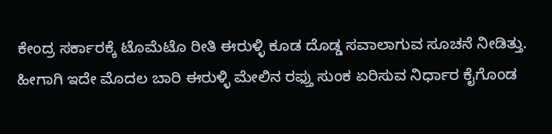ಕೇಂದ್ರ ಸರ್ಕಾರಕ್ಕೆ ಟೊಮೆಟೊ ರೀತಿ ಈರುಳ್ಳಿ ಕೂಡ ದೊಡ್ಡ ಸವಾಲಾಗುವ ಸೂಚನೆ ನೀಡಿತ್ತು. ಹೀಗಾಗಿ ಇದೇ ಮೊದಲ ಬಾರಿ ಈರುಳ್ಳಿ ಮೇಲಿನ ರಫ್ತು ಸುಂಕ ಏರಿಸುವ ನಿರ್ಧಾರ ಕೈಗೊಂಡ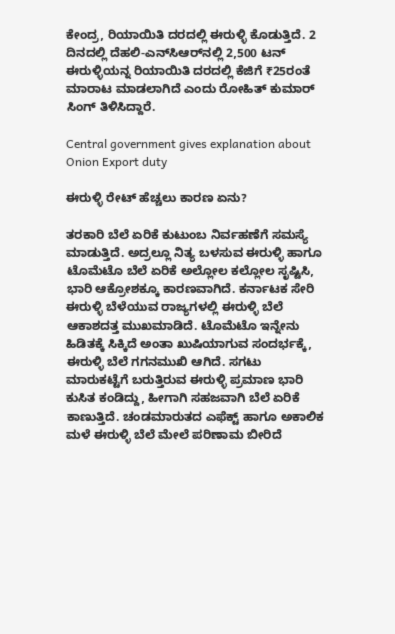ಕೇಂದ್ರ, ರಿಯಾಯಿತಿ ದರದಲ್ಲಿ ಈರುಳ್ಳಿ ಕೊಡುತ್ತಿದೆ. 2 ದಿನದಲ್ಲಿ ದೆಹಲಿ-ಎನ್‌ಸಿಆರ್‌ನಲ್ಲಿ 2,500 ಟನ್ ಈರುಳ್ಳಿಯನ್ನ ರಿಯಾಯಿತಿ ದರದಲ್ಲಿ ಕೆಜಿಗೆ ₹25ರಂತೆ ಮಾರಾಟ ಮಾಡಲಾಗಿದೆ ಎಂದು ರೋಹಿತ್ ಕುಮಾರ್ ಸಿಂಗ್ ತಿಳಿಸಿದ್ದಾರೆ.

Central government gives explanation about Onion Export duty

ಈರುಳ್ಳಿ ರೇಟ್ ಹೆಚ್ಚಲು ಕಾರಣ ಏನು?

ತರಕಾರಿ ಬೆಲೆ ಏರಿಕೆ ಕುಟುಂಬ ನಿರ್ವಹಣೆಗೆ ಸಮಸ್ಯೆ ಮಾಡುತ್ತಿದೆ. ಅದ್ರಲ್ಲೂ ನಿತ್ಯ ಬಳಸುವ ಈರುಳ್ಳಿ ಹಾಗೂ ಟೊಮೆಟೊ ಬೆಲೆ ಏರಿಕೆ ಅಲ್ಲೋಲ ಕಲ್ಲೋಲ ಸೃಷ್ಟಿಸಿ, ಭಾರಿ ಆಕ್ರೋಶಕ್ಕೂ ಕಾರಣವಾಗಿದೆ. ಕರ್ನಾಟಕ ಸೇರಿ ಈರುಳ್ಳಿ ಬೆಳೆಯುವ ರಾಜ್ಯಗಳಲ್ಲಿ ಈರುಳ್ಳಿ ಬೆಲೆ ಆಕಾಶದತ್ತ ಮುಖಮಾಡಿದೆ. ಟೊಮೆಟೊ ಇನ್ನೇನು ಹಿಡಿತಕ್ಕೆ ಸಿಕ್ಕಿದೆ ಅಂತಾ ಖುಷಿಯಾಗುವ ಸಂದರ್ಭಕ್ಕೆ, ಈರುಳ್ಳಿ ಬೆಲೆ ಗಗನಮುಖಿ ಆಗಿದೆ. ಸಗಟು ಮಾರುಕಟ್ಟೆಗೆ ಬರುತ್ತಿರುವ ಈರುಳ್ಳಿ ಪ್ರಮಾಣ ಭಾರಿ ಕುಸಿತ ಕಂಡಿದ್ದು, ಹೀಗಾಗಿ ಸಹಜವಾಗಿ ಬೆಲೆ ಏರಿಕೆ ಕಾಣುತ್ತಿದೆ. ಚಂಡಮಾರುತದ ಎಫೆಕ್ಟ್ ಹಾಗೂ ಅಕಾಲಿಕ ಮಳೆ ಈರುಳ್ಳಿ ಬೆಲೆ ಮೇಲೆ ಪರಿಣಾಮ ಬೀರಿದೆ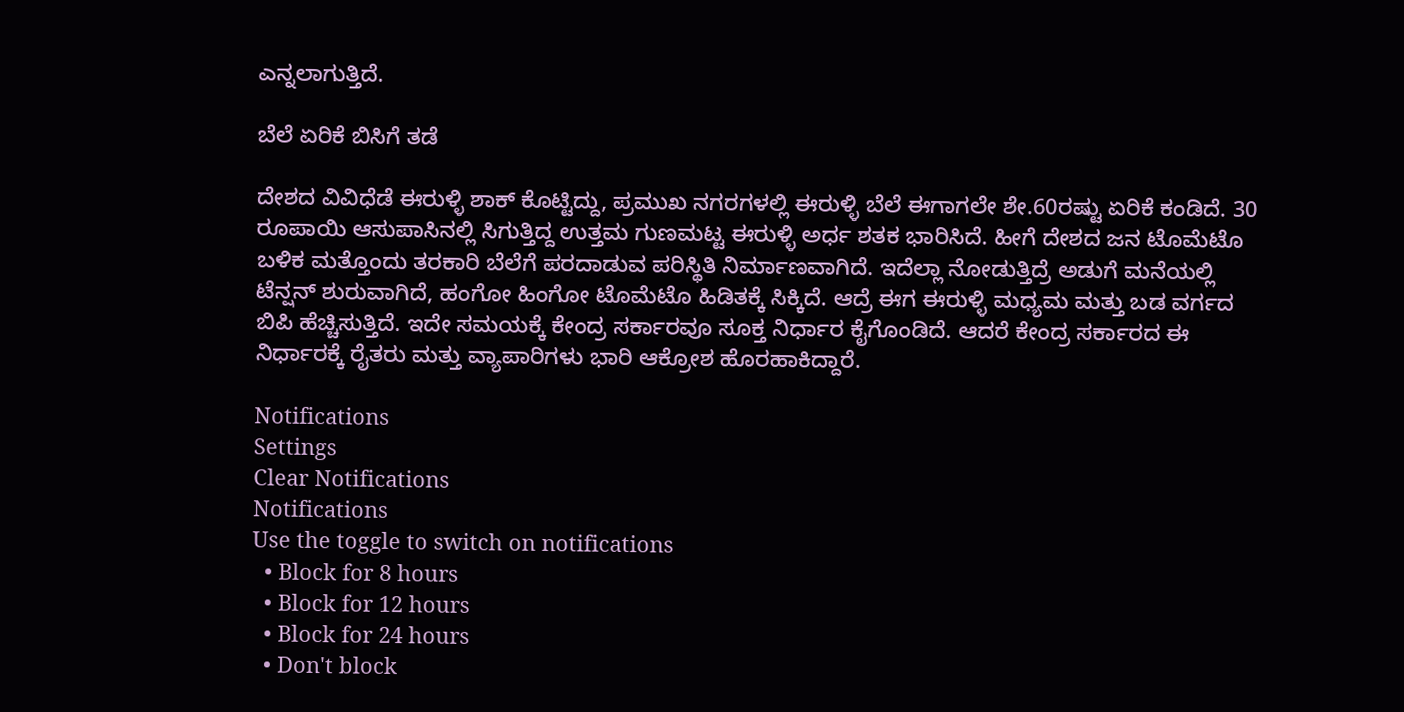ಎನ್ನಲಾಗುತ್ತಿದೆ.

ಬೆಲೆ ಏರಿಕೆ ಬಿಸಿಗೆ ತಡೆ

ದೇಶದ ವಿವಿಧೆಡೆ ಈರುಳ್ಳಿ ಶಾಕ್ ಕೊಟ್ಟಿದ್ದು, ಪ್ರಮುಖ ನಗರಗಳಲ್ಲಿ ಈರುಳ್ಳಿ ಬೆಲೆ ಈಗಾಗಲೇ ಶೇ.60ರಷ್ಟು ಏರಿಕೆ ಕಂಡಿದೆ. 30 ರೂಪಾಯಿ ಆಸುಪಾಸಿನಲ್ಲಿ ಸಿಗುತ್ತಿದ್ದ ಉತ್ತಮ ಗುಣಮಟ್ಟ ಈರುಳ್ಳಿ ಅರ್ಧ ಶತಕ ಭಾರಿಸಿದೆ. ಹೀಗೆ ದೇಶದ ಜನ ಟೊಮೆಟೊ ಬಳಿಕ ಮತ್ತೊಂದು ತರಕಾರಿ ಬೆಲೆಗೆ ಪರದಾಡುವ ಪರಿಸ್ಥಿತಿ ನಿರ್ಮಾಣವಾಗಿದೆ. ಇದೆಲ್ಲಾ ನೋಡುತ್ತಿದ್ರೆ ಅಡುಗೆ ಮನೆಯಲ್ಲಿ ಟೆನ್ಷನ್ ಶುರುವಾಗಿದೆ, ಹಂಗೋ ಹಿಂಗೋ ಟೊಮೆಟೊ ಹಿಡಿತಕ್ಕೆ ಸಿಕ್ಕಿದೆ. ಆದ್ರೆ ಈಗ ಈರುಳ್ಳಿ ಮಧ್ಯಮ ಮತ್ತು ಬಡ ವರ್ಗದ ಬಿಪಿ ಹೆಚ್ಚಿಸುತ್ತಿದೆ. ಇದೇ ಸಮಯಕ್ಕೆ ಕೇಂದ್ರ ಸರ್ಕಾರವೂ ಸೂಕ್ತ ನಿರ್ಧಾರ ಕೈಗೊಂಡಿದೆ. ಆದರೆ ಕೇಂದ್ರ ಸರ್ಕಾರದ ಈ ನಿರ್ಧಾರಕ್ಕೆ ರೈತರು ಮತ್ತು ವ್ಯಾಪಾರಿಗಳು ಭಾರಿ ಆಕ್ರೋಶ ಹೊರಹಾಕಿದ್ದಾರೆ.

Notifications
Settings
Clear Notifications
Notifications
Use the toggle to switch on notifications
  • Block for 8 hours
  • Block for 12 hours
  • Block for 24 hours
  • Don't block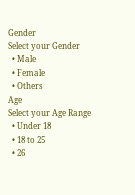Gender
Select your Gender
  • Male
  • Female
  • Others
Age
Select your Age Range
  • Under 18
  • 18 to 25
  • 26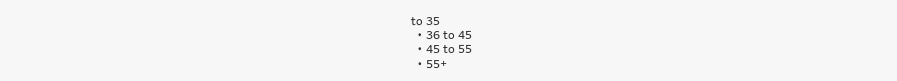to 35
  • 36 to 45
  • 45 to 55
  • 55+